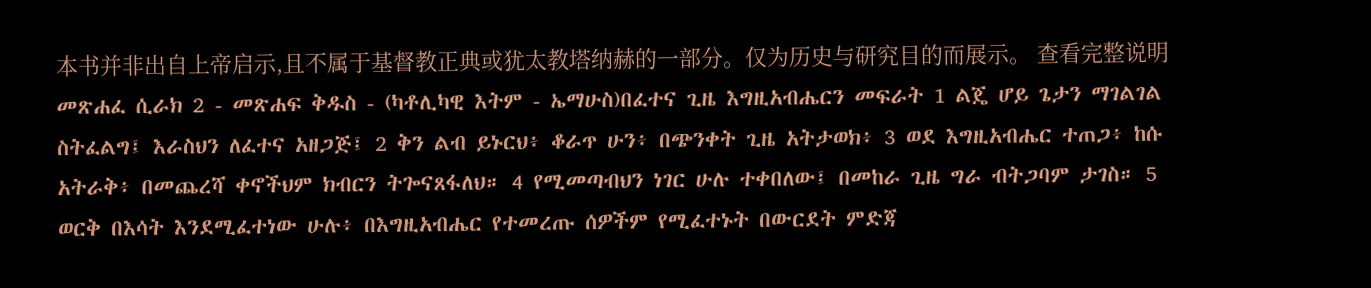本书并非出自上帝启示,且不属于基督教正典或犹太教塔纳赫的一部分。仅为历史与研究目的而展示。 查看完整说明 መጽሐፈ ሲራክ 2 - መጽሐፍ ቅዱስ - (ካቶሊካዊ እትም - ኤማሁስ)በፈተና ጊዜ እግዚአብሔርን መፍራት 1 ልጄ ሆይ ጌታን ማገልገል ስትፈልግ፤ እራስህን ለፈተና አዘጋጅ፤ 2 ቅን ልብ ይኑርህ፥ ቆራጥ ሁን፥ በጭንቀት ጊዜ አትታወክ፥ 3 ወደ እግዚአብሔር ተጠጋ፥ ከሱ አትራቅ፥ በመጨረሻ ቀኖችህም ክብርን ትጐናጸፋለህ። 4 የሚመጣብህን ነገር ሁሉ ተቀበለው፤ በመከራ ጊዜ ግራ ብትጋባም ታገስ። 5 ወርቅ በእሳት እንደሚፈተነው ሁሉ፥ በእግዚአብሔር የተመረጡ ሰዎችም የሚፈተኑት በውርደት ምድጃ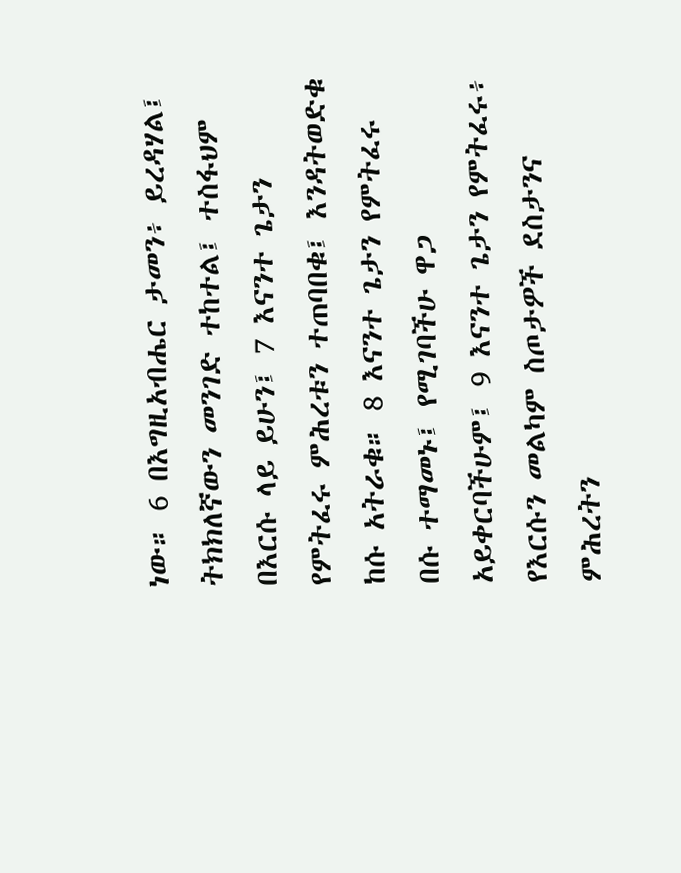ነው። 6 በእግዚአብሔር ታመን፥ ይረዳሃል፤ ትክክለኛውን መንገድ ተከተል፤ ተስፋህም በእርሱ ላይ ይሁን፤ 7 እናንተ ጌታን የምትፈሩ ምሕረቱን ተጠባበቁ፤ እንዳትወድቁ ከሱ አትራቁ። 8 እናንተ ጌታን የምትፈሩ በሱ ተማመኑ፤ የሚገባችሁ ዋጋ አይቀርባችሁም፤ 9 እናንተ ጌታን የምትፈሩ፥ የእርሱን መልካም ስጦታዎች ደስታንና ምሕረትን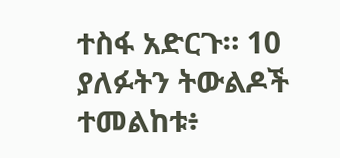ተስፋ አድርጉ። 10 ያለፉትን ትውልዶች ተመልከቱ፥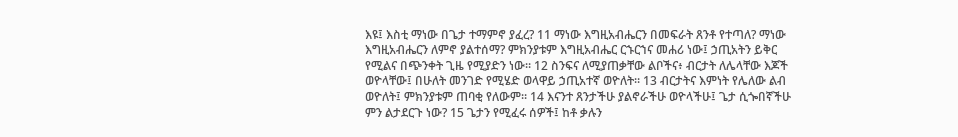እዩ፤ እስቲ ማነው በጌታ ተማምኖ ያፈረ? 11 ማነው እግዚአብሔርን በመፍራት ጸንቶ የተጣለ? ማነው እግዚአብሔርን ለምኖ ያልተሰማ? ምክንያቱም እግዚአብሔር ርኁርኀና መሐሪ ነው፤ ኃጢአትን ይቅር የሚልና በጭንቀት ጊዜ የሚያድን ነው። 12 ስንፍና ለሚያጠቃቸው ልቦችና፥ ብርታት ለሌላቸው እጆች ወዮላቸው፤ በሁለት መንገድ የሚሄድ ወላዋይ ኃጢአተኛ ወዮለት። 13 ብርታትና እምነት የሌለው ልብ ወዮለት፤ ምክንያቱም ጠባቂ የለውም። 14 እናንተ ጸንታችሁ ያልኖራችሁ ወዮላችሁ፤ ጌታ ሲጐበኛችሁ ምን ልታደርጉ ነው? 15 ጌታን የሚፈሩ ሰዎች፤ ከቶ ቃሉን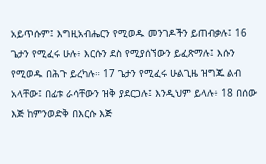አይጥሱም፤ እግዚአብሔርን የሚወዱ መንገዶችን ይጠብቃሉ፤ 16 ጌታን የሚፈሩ ሁሉ፥ እርሱን ደስ የሚያሰኘውን ይፈጽማሉ፤ እሱን የሚወዱ በሕጉ ይረካሉ። 17 ጌታን የሚፈሩ ሁልጊዜ ዝግጁ ልብ አላቸው፤ በፊቱ ራሳቸውን ዝቅ ያደርጋሉ፤ እንዲህም ይላሉ፥ 18 በሰው እጅ ከምንወድቅ በእርሱ እጅ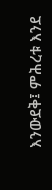እንውደቅ፤ ምሕረቱ እንደ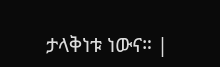ታላቅነቱ ነውና። |